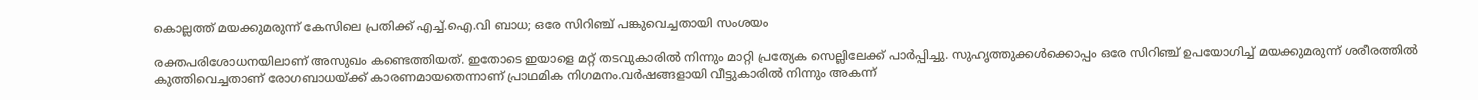കൊല്ലത്ത് മയക്കുമരുന്ന് കേസിലെ പ്രതിക്ക് എച്ച്.ഐ.വി ബാധ; ഒരേ സിറിഞ്ച് പങ്കുവെച്ചതായി സംശയം

രക്തപരിശോധനയിലാണ് അസുഖം കണ്ടെത്തിയത്. ഇതോടെ ഇയാളെ മറ്റ് തടവുകാരിൽ നിന്നും മാറ്റി പ്രത്യേക സെല്ലിലേക്ക് പാർപ്പിച്ചു. സുഹൃത്തുക്കൾക്കൊപ്പം ഒരേ സിറിഞ്ച് ഉപയോഗിച്ച് മയക്കുമരുന്ന് ശരീരത്തിൽ കുത്തിവെച്ചതാണ് രോഗബാധയ്ക്ക് കാരണമായതെന്നാണ് പ്രാഥമിക നിഗമനം.വർഷങ്ങളായി വീട്ടുകാരിൽ നിന്നും അകന്ന്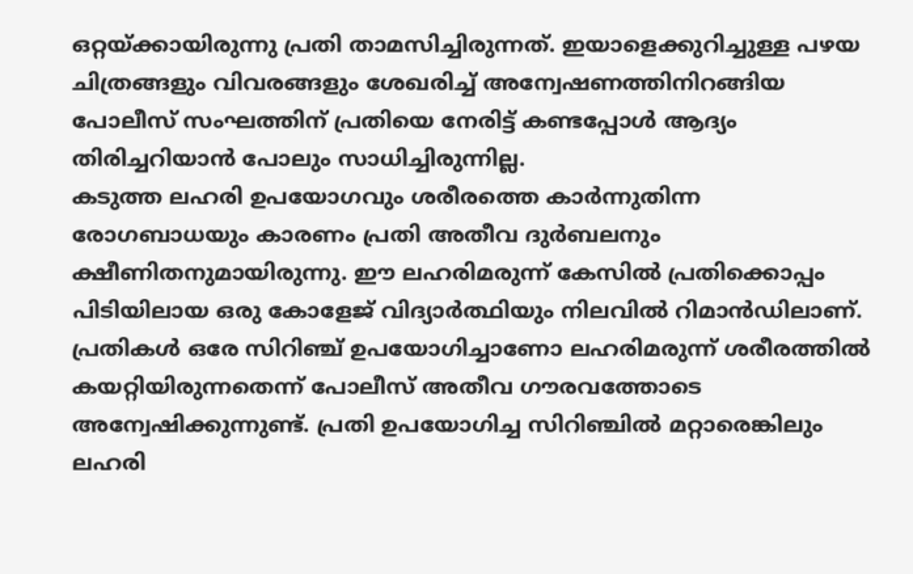ഒറ്റയ്ക്കായിരുന്നു പ്രതി താമസിച്ചിരുന്നത്. ഇയാളെക്കുറിച്ചുള്ള പഴയ ചിത്രങ്ങളും വിവരങ്ങളും ശേഖരിച്ച് അന്വേഷണത്തിനിറങ്ങിയ പോലീസ് സംഘത്തിന് പ്രതിയെ നേരിട്ട് കണ്ടപ്പോൾ ആദ്യം തിരിച്ചറിയാൻ പോലും സാധിച്ചിരുന്നില്ല.
കടുത്ത ലഹരി ഉപയോഗവും ശരീരത്തെ കാർന്നുതിന്ന രോഗബാധയും കാരണം പ്രതി അതീവ ദുർബലനും ക്ഷീണിതനുമായിരുന്നു. ഈ ലഹരിമരുന്ന് കേസിൽ പ്രതിക്കൊപ്പം പിടിയിലായ ഒരു കോളേജ് വിദ്യാർത്ഥിയും നിലവിൽ റിമാൻഡിലാണ്. പ്രതികൾ ഒരേ സിറിഞ്ച് ഉപയോഗിച്ചാണോ ലഹരിമരുന്ന് ശരീരത്തിൽ കയറ്റിയിരുന്നതെന്ന് പോലീസ് അതീവ ഗൗരവത്തോടെ അന്വേഷിക്കുന്നുണ്ട്. പ്രതി ഉപയോഗിച്ച സിറിഞ്ചിൽ മറ്റാരെങ്കിലും ലഹരി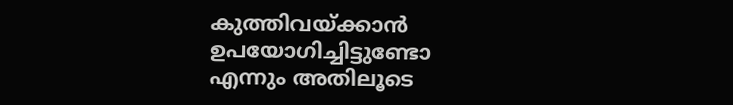കുത്തിവയ്ക്കാൻ ഉപയോഗിച്ചിട്ടുണ്ടോ എന്നും അതിലൂടെ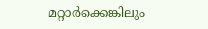മറ്റാർക്കെങ്കിലും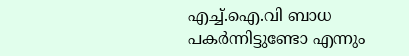എച്ച്.ഐ.വി ബാധ പകർന്നിട്ടുണ്ടോ എന്നും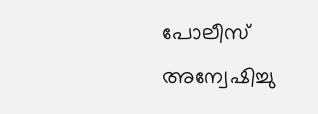പോലീസ് അന്വേഷിച്ചു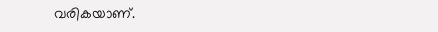വരികയാണ്.